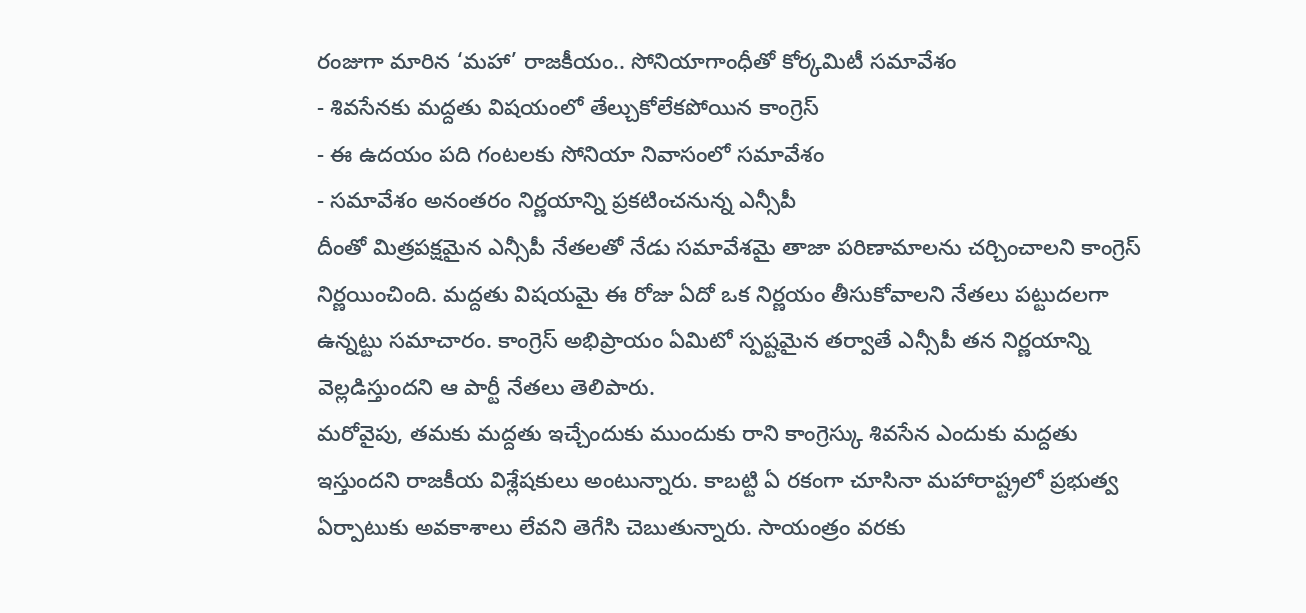రంజుగా మారిన ‘మహా’ రాజకీయం.. సోనియాగాంధీతో కోర్కమిటీ సమావేశం
- శివసేనకు మద్దతు విషయంలో తేల్చుకోలేకపోయిన కాంగ్రెస్
- ఈ ఉదయం పది గంటలకు సోనియా నివాసంలో సమావేశం
- సమావేశం అనంతరం నిర్ణయాన్ని ప్రకటించనున్న ఎన్సీపీ
దీంతో మిత్రపక్షమైన ఎన్సీపీ నేతలతో నేడు సమావేశమై తాజా పరిణామాలను చర్చించాలని కాంగ్రెస్ నిర్ణయించింది. మద్దతు విషయమై ఈ రోజు ఏదో ఒక నిర్ణయం తీసుకోవాలని నేతలు పట్టుదలగా ఉన్నట్టు సమాచారం. కాంగ్రెస్ అభిప్రాయం ఏమిటో స్పష్టమైన తర్వాతే ఎన్సీపీ తన నిర్ణయాన్ని వెల్లడిస్తుందని ఆ పార్టీ నేతలు తెలిపారు.
మరోవైపు, తమకు మద్దతు ఇచ్చేందుకు ముందుకు రాని కాంగ్రెస్కు శివసేన ఎందుకు మద్దతు ఇస్తుందని రాజకీయ విశ్లేషకులు అంటున్నారు. కాబట్టి ఏ రకంగా చూసినా మహారాష్ట్రలో ప్రభుత్వ ఏర్పాటుకు అవకాశాలు లేవని తెగేసి చెబుతున్నారు. సాయంత్రం వరకు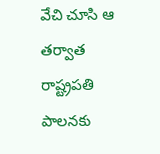వేచి చూసి ఆ తర్వాత రాష్ట్రపతి పాలనకు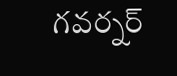గవర్నర్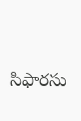సిఫారసు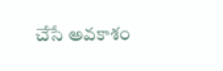చేసే అవకాశం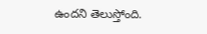ఉందని తెలుస్తోంది.